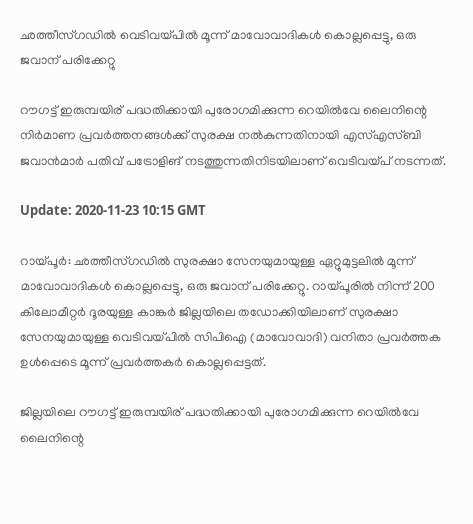ഛത്തീസ്ഗഡിൽ വെടിവയ്പിൽ മൂന്ന് മാവോവാദികൾ കൊല്ലപ്പെട്ടു, ഒരു ജവാന് പരിക്കേറ്റു

റൗഗട്ട് ഇരുമ്പയിര് പദ്ധതിക്കായി പുരോഗമിക്കുന്ന റെയിൽവേ ലൈനിന്റെ നിർമാണ പ്രവർത്തനങ്ങൾക്ക് സുരക്ഷ നൽകുന്നതിനായി എസ്എസ്ബി ജവാൻമാർ പതിവ് പട്രോളിങ് നടത്തുന്നതിനിടയിലാണ് വെടിവയ്പ് നടന്നത്.

Update: 2020-11-23 10:15 GMT

റായ്പൂർ: ഛത്തീസ്ഗഡിൽ സുരക്ഷാ സേനയുമായുള്ള ഏറ്റുമുട്ടലിൽ മൂന്ന് മാവോവാദികൾ കൊല്ലപ്പെട്ടു, ഒരു ജവാന് പരിക്കേറ്റു. റായ്പൂരിൽ നിന്ന് 200 കിലോമീറ്റർ ദൂരയുള്ള കാങ്കർ ജില്ലയിലെ തഡോക്കിയിലാണ് സുരക്ഷാ സേനയുമായുള്ള വെടിവയ്പിൽ സിപിഐ (മാവോവാദി) വനിതാ പ്രവർത്തക ഉൾപ്പെടെ മൂന്ന് പ്രവർത്തകർ കൊല്ലപ്പെട്ടത്.

ജില്ലയിലെ റൗഗട്ട് ഇരുമ്പയിര് പദ്ധതിക്കായി പുരോഗമിക്കുന്ന റെയിൽവേ ലൈനിന്റെ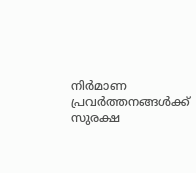നിർമാണ പ്രവർത്തനങ്ങൾക്ക് സുരക്ഷ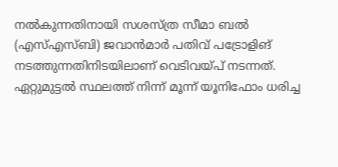നൽകുന്നതിനായി സശസ്ത്ര സീമാ ബൽ (എസ്എസ്ബി) ജവാൻമാർ പതിവ് പട്രോളിങ് നടത്തുന്നതിനിടയിലാണ് വെടിവയ്പ് നടന്നത്. ഏറ്റുമുട്ടൽ സ്ഥലത്ത് നിന്ന് മൂന്ന് യൂനിഫോം ധരിച്ച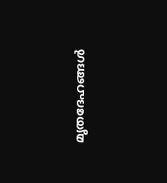മൃതദേഹങ്ങൾ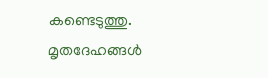കണ്ടെടുത്തു. മൃതദേഹങ്ങൾ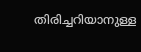തിരിച്ചറിയാനുള്ള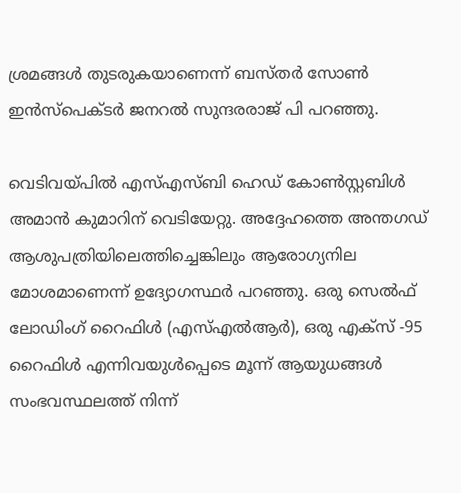ശ്രമങ്ങൾ തുടരുകയാണെന്ന് ബസ്തർ സോൺ ഇൻസ്പെക്ടർ ജനറൽ സുന്ദരരാജ് പി പറഞ്ഞു.

വെടിവയ്പിൽ എസ്എസ്ബി ഹെഡ് കോൺസ്റ്റബിൾ അമാൻ കുമാറിന് വെടിയേറ്റു. അദ്ദേഹത്തെ അന്തഗഡ് ആശുപത്രിയിലെത്തിച്ചെങ്കിലും ആരോഗ്യനില മോശമാണെന്ന് ഉദ്യോഗസ്ഥർ പറഞ്ഞു. ഒരു സെൽഫ് ലോഡിംഗ് റൈഫിൾ (എസ്‌എൽ‌ആർ), ഒരു എക്സ് -95 റൈഫിൾ എന്നിവയുൾപ്പെടെ മൂന്ന് ആയുധങ്ങൾ സംഭവസ്ഥലത്ത് നിന്ന്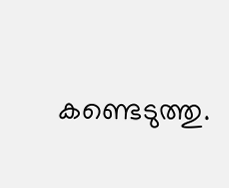കണ്ടെടുത്തു.